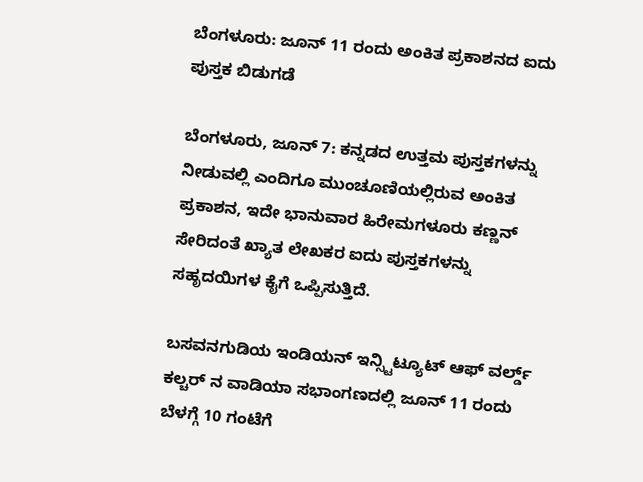ಬೆಂಗಳೂರು: ಜೂನ್ 11 ರಂದು ಅಂಕಿತ ಪ್ರಕಾಶನದ ಐದು ಪುಸ್ತಕ ಬಿಡುಗಡೆ

ಬೆಂಗಳೂರು, ಜೂನ್ 7: ಕನ್ನಡದ ಉತ್ತಮ ಪುಸ್ತಕಗಳನ್ನು ನೀಡುವಲ್ಲಿ ಎಂದಿಗೂ ಮುಂಚೂಣಿಯಲ್ಲಿರುವ ಅಂಕಿತ ಪ್ರಕಾಶನ, ಇದೇ ಭಾನುವಾರ ಹಿರೇಮಗಳೂರು ಕಣ್ಣನ್ ಸೇರಿದಂತೆ ಖ್ಯಾತ ಲೇಖಕರ ಐದು ಪುಸ್ತಕಗಳನ್ನು ಸಹೃದಯಿಗಳ ಕೈಗೆ ಒಪ್ಪಿಸುತ್ತಿದೆ.

ಬಸವನಗುಡಿಯ ಇಂಡಿಯನ್ ಇನ್ಸ್ಟಿಟ್ಯೂಟ್ ಆಫ್ ವರ್ಲ್ಡ್ ಕಲ್ಚರ್ ನ ವಾಡಿಯಾ ಸಭಾಂಗಣದಲ್ಲಿ ಜೂನ್ 11 ರಂದು ಬೆಳಗ್ಗೆ 10 ಗಂಟೆಗೆ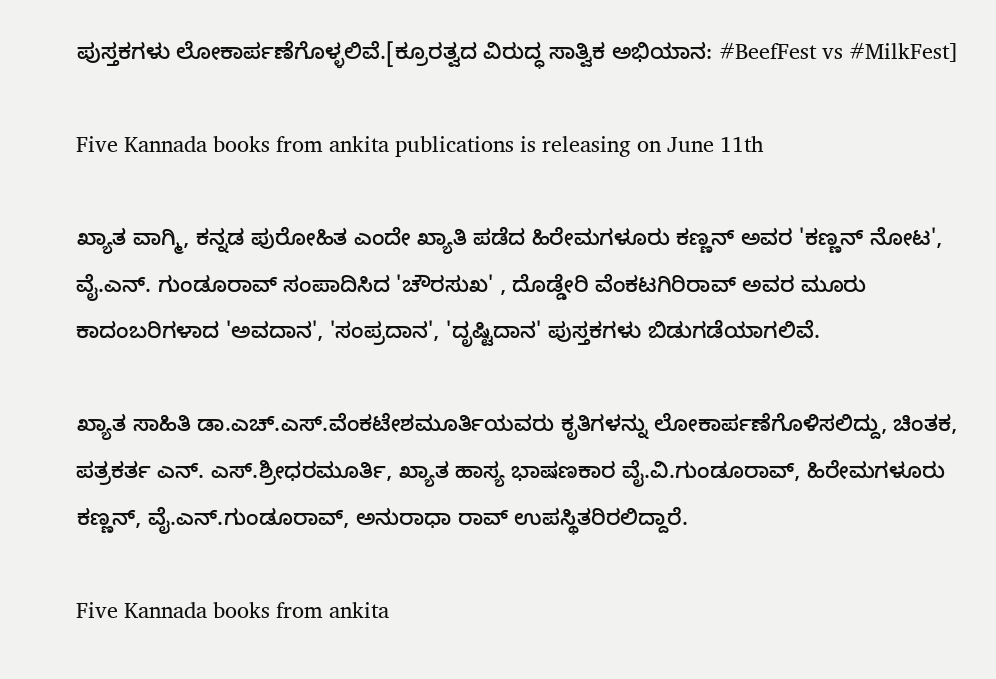ಪುಸ್ತಕಗಳು ಲೋಕಾರ್ಪಣೆಗೊಳ್ಳಲಿವೆ.[ಕ್ರೂರತ್ವದ ವಿರುದ್ಧ ಸಾತ್ವಿಕ ಅಭಿಯಾನ: #BeefFest vs #MilkFest]

Five Kannada books from ankita publications is releasing on June 11th

ಖ್ಯಾತ ವಾಗ್ಮಿ, ಕನ್ನಡ ಪುರೋಹಿತ ಎಂದೇ ಖ್ಯಾತಿ ಪಡೆದ ಹಿರೇಮಗಳೂರು ಕಣ್ಣನ್ ಅವರ 'ಕಣ್ಣನ್ ನೋಟ', ವೈ.ಎನ್. ಗುಂಡೂರಾವ್ ಸಂಪಾದಿಸಿದ 'ಚೌರಸುಖ' , ದೊಡ್ಡೇರಿ ವೆಂಕಟಗಿರಿರಾವ್ ಅವರ ಮೂರು ಕಾದಂಬರಿಗಳಾದ 'ಅವದಾನ', 'ಸಂಪ್ರದಾನ', 'ದೃಷ್ಟಿದಾನ' ಪುಸ್ತಕಗಳು ಬಿಡುಗಡೆಯಾಗಲಿವೆ.

ಖ್ಯಾತ ಸಾಹಿತಿ ಡಾ.ಎಚ್.ಎಸ್.ವೆಂಕಟೇಶಮೂರ್ತಿಯವರು ಕೃತಿಗಳನ್ನು ಲೋಕಾರ್ಪಣೆಗೊಳಿಸಲಿದ್ದು, ಚಿಂತಕ, ಪತ್ರಕರ್ತ ಎನ್. ಎಸ್.ಶ್ರೀಧರಮೂರ್ತಿ, ಖ್ಯಾತ ಹಾಸ್ಯ ಭಾಷಣಕಾರ ವೈ.ವಿ.ಗುಂಡೂರಾವ್, ಹಿರೇಮಗಳೂರು ಕಣ್ಣನ್, ವೈ.ಎನ್.ಗುಂಡೂರಾವ್, ಅನುರಾಧಾ ರಾವ್ ಉಪಸ್ಥಿತರಿರಲಿದ್ದಾರೆ.

Five Kannada books from ankita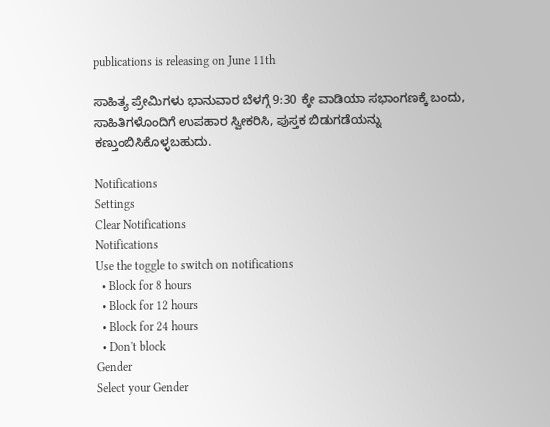publications is releasing on June 11th

ಸಾಹಿತ್ಯ ಪ್ರೇಮಿಗಳು ಭಾನುವಾರ ಬೆಳಗ್ಗೆ 9:30 ಕ್ಕೇ ವಾಡಿಯಾ ಸಭಾಂಗಣಕ್ಕೆ ಬಂದು, ಸಾಹಿತಿಗಳೊಂದಿಗೆ ಉಪಹಾರ ಸ್ವೀಕರಿಸಿ, ಪುಸ್ತಕ ಬಿಡುಗಡೆಯನ್ನು ಕಣ್ತುಂಬಿಸಿಕೊಳ್ಳಬಹುದು.

Notifications
Settings
Clear Notifications
Notifications
Use the toggle to switch on notifications
  • Block for 8 hours
  • Block for 12 hours
  • Block for 24 hours
  • Don't block
Gender
Select your Gender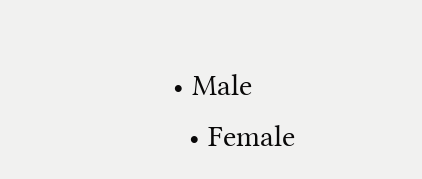• Male
  • Female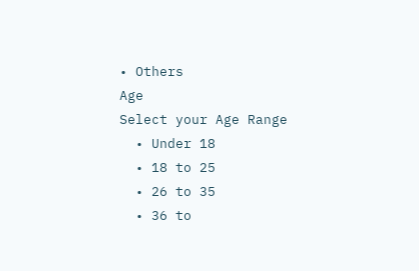• Others
Age
Select your Age Range
  • Under 18
  • 18 to 25
  • 26 to 35
  • 36 to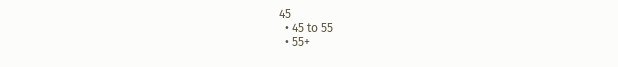45
  • 45 to 55
  • 55+